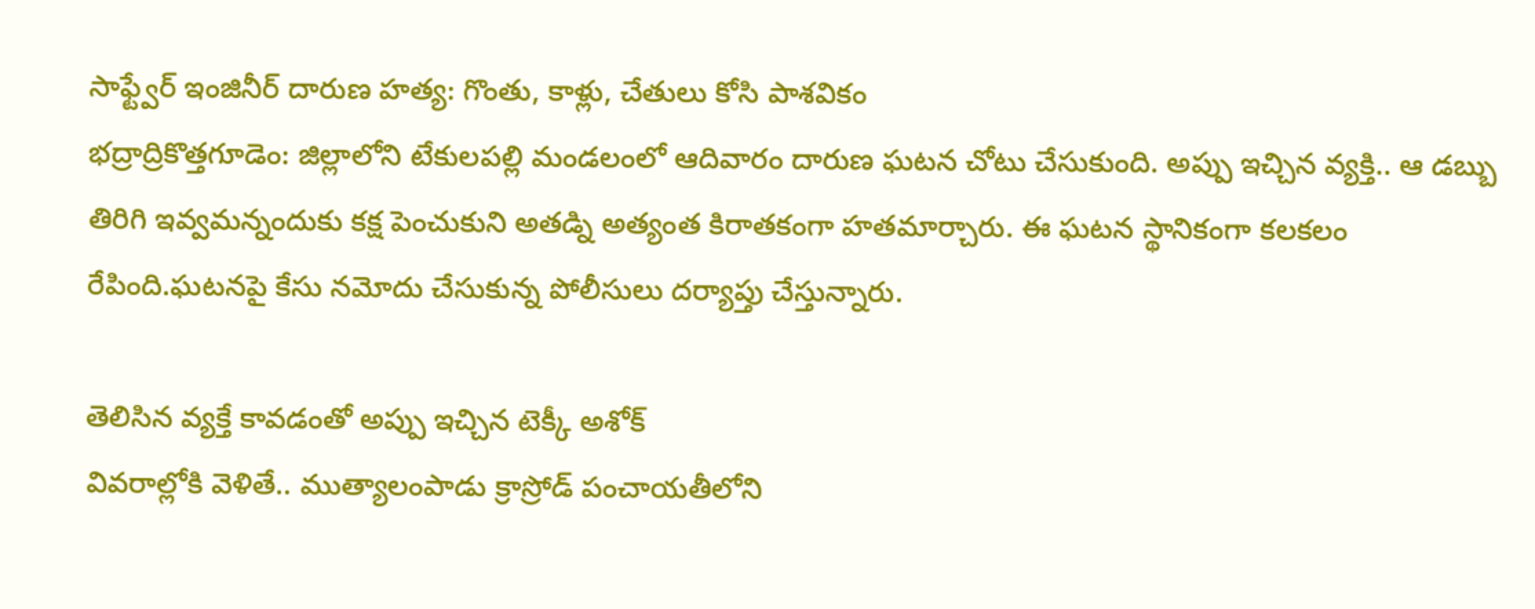సాఫ్ట్వేర్ ఇంజినీర్ దారుణ హత్య: గొంతు, కాళ్లు, చేతులు కోసి పాశవికం
భద్రాద్రికొత్తగూడెం: జిల్లాలోని టేకులపల్లి మండలంలో ఆదివారం దారుణ ఘటన చోటు చేసుకుంది. అప్పు ఇచ్చిన వ్యక్తి.. ఆ డబ్బు తిరిగి ఇవ్వమన్నందుకు కక్ష పెంచుకుని అతడ్ని అత్యంత కిరాతకంగా హతమార్చారు. ఈ ఘటన స్థానికంగా కలకలం రేపింది.ఘటనపై కేసు నమోదు చేసుకున్న పోలీసులు దర్యాప్తు చేస్తున్నారు.

తెలిసిన వ్యక్తే కావడంతో అప్పు ఇచ్చిన టెక్కీ అశోక్
వివరాల్లోకి వెళితే.. ముత్యాలంపాడు క్రాస్రోడ్ పంచాయతీలోని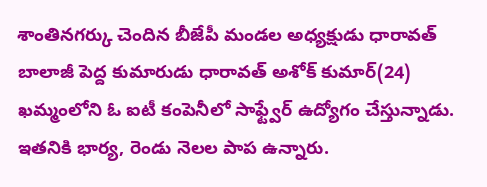శాంతినగర్కు చెందిన బీజేపీ మండల అధ్యక్షుడు ధారావత్ బాలాజీ పెద్ద కుమారుడు ధారావత్ అశోక్ కుమార్(24) ఖమ్మంలోని ఓ ఐటీ కంపెనీలో సాఫ్ట్వేర్ ఉద్యోగం చేస్తున్నాడు. ఇతనికి భార్య, రెండు నెలల పాప ఉన్నారు.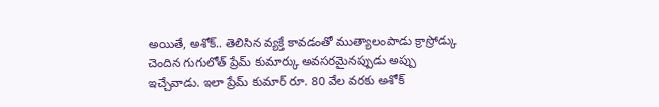అయితే, అశోక్.. తెలిసిన వ్యక్తే కావడంతో ముత్యాలంపాడు క్రాస్రోడ్కు చెందిన గుగులోత్ ప్రేమ్ కుమార్కు అవసరమైనప్పుడు అప్పు ఇచ్చేవాడు. ఇలా ప్రేమ్ కుమార్ రూ. 80 వేల వరకు అశోక్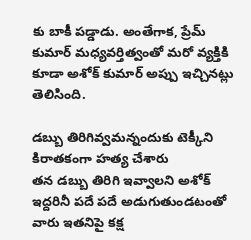కు బాకీ పడ్డాడు. అంతేగాక, ప్రేమ్ కుమార్ మధ్యవర్తిత్వంతో మరో వ్యక్తికి కూడా అశోక్ కుమార్ అప్పు ఇచ్చినట్లు తెలిసింది.

డబ్బు తిరిగివ్వమన్నందుకు టెక్కీని కిరాతకంగా హత్య చేశారు
తన డబ్బు తిరిగి ఇవ్వాలని అశోక్ ఇద్దరినీ పదే పదే అడుగుతుండటంతో వారు ఇతనిపై కక్ష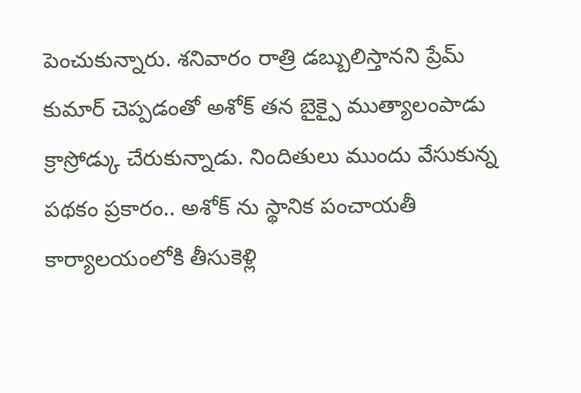పెంచుకున్నారు. శనివారం రాత్రి డబ్బులిస్తానని ప్రేమ్ కుమార్ చెప్పడంతో అశోక్ తన బైక్పై ముత్యాలంపాడు క్రాస్రోడ్కు చేరుకున్నాడు. నిందితులు ముందు వేసుకున్న పథకం ప్రకారం.. అశోక్ ను స్థానిక పంచాయతీ కార్యాలయంలోకి తీసుకెళ్లి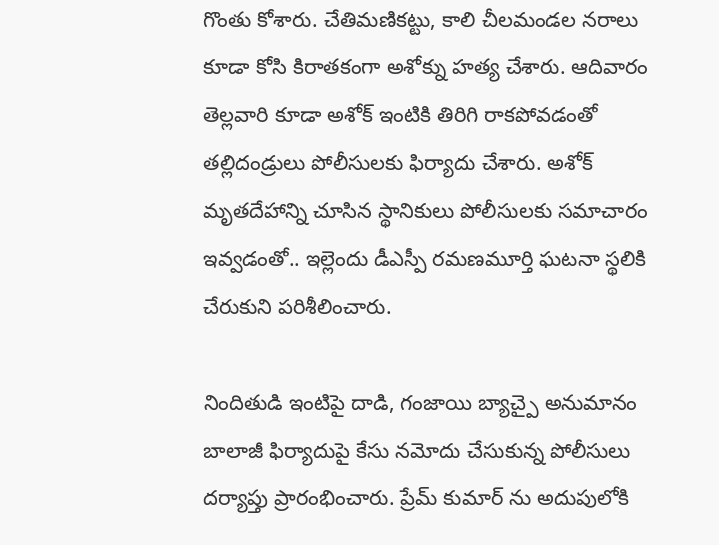గొంతు కోశారు. చేతిమణికట్టు, కాలి చీలమండల నరాలు కూడా కోసి కిరాతకంగా అశోక్ను హత్య చేశారు. ఆదివారం తెల్లవారి కూడా అశోక్ ఇంటికి తిరిగి రాకపోవడంతో తల్లిదండ్రులు పోలీసులకు ఫిర్యాదు చేశారు. అశోక్ మృతదేహాన్ని చూసిన స్థానికులు పోలీసులకు సమాచారం ఇవ్వడంతో.. ఇల్లెందు డీఎస్పీ రమణమూర్తి ఘటనా స్థలికి చేరుకుని పరిశీలించారు.

నిందితుడి ఇంటిపై దాడి, గంజాయి బ్యాచ్పై అనుమానం
బాలాజీ ఫిర్యాదుపై కేసు నమోదు చేసుకున్న పోలీసులు దర్యాప్తు ప్రారంభించారు. ప్రేమ్ కుమార్ ను అదుపులోకి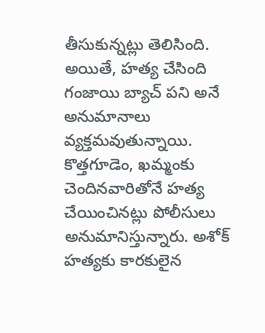తీసుకున్నట్లు తెలిసింది.
అయితే, హత్య చేసింది గంజాయి బ్యాచ్ పని అనే అనుమానాలు వ్యక్తమవుతున్నాయి. కొత్తగూడెం, ఖమ్మంకు చెందినవారితోనే హత్య చేయించినట్లు పోలీసులు అనుమానిస్తున్నారు. అశోక్ హత్యకు కారకులైన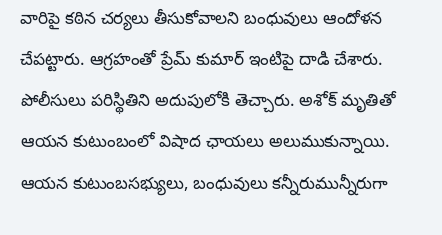వారిపై కఠిన చర్యలు తీసుకోవాలని బంధువులు ఆందోళన చేపట్టారు. ఆగ్రహంతో ప్రేమ్ కుమార్ ఇంటిపై దాడి చేశారు. పోలీసులు పరిస్థితిని అదుపులోకి తెచ్చారు. అశోక్ మృతితో ఆయన కుటుంబంలో విషాద ఛాయలు అలుముకున్నాయి. ఆయన కుటుంబసభ్యులు, బంధువులు కన్నీరుమున్నీరుగా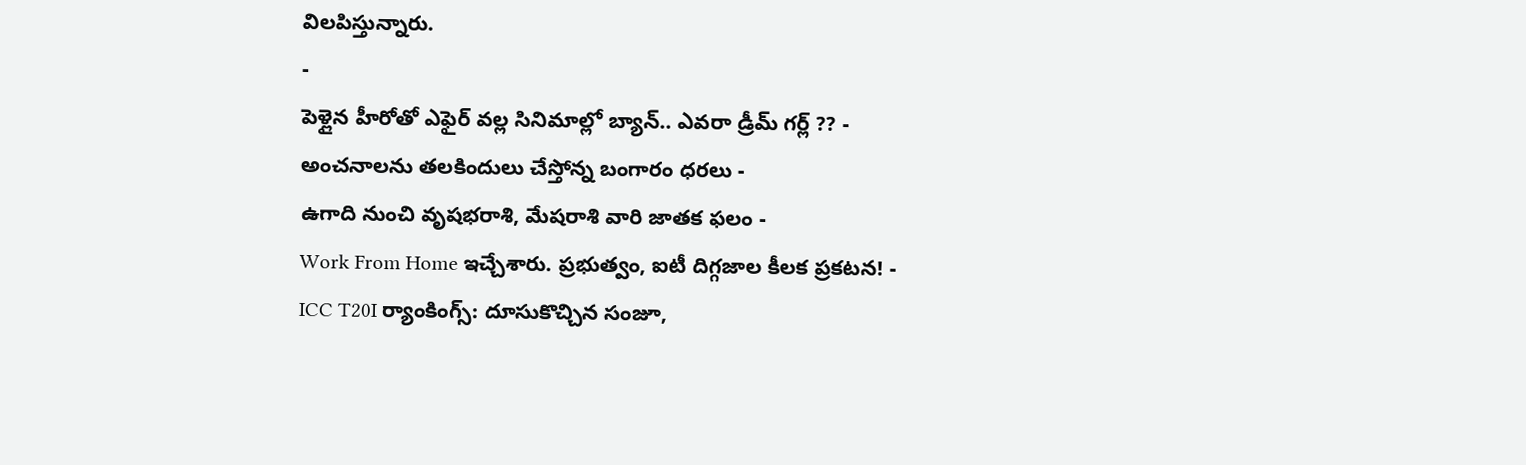విలపిస్తున్నారు.
-
పెళ్లైన హీరోతో ఎఫైర్ వల్ల సినిమాల్లో బ్యాన్.. ఎవరా డ్రీమ్ గర్ల్ ?? -
అంచనాలను తలకిందులు చేస్తోన్న బంగారం ధరలు -
ఉగాది నుంచి వృషభరాశి, మేషరాశి వారి జాతక ఫలం -
Work From Home ఇచ్చేశారు. ప్రభుత్వం, ఐటీ దిగ్గజాల కీలక ప్రకటన! -
ICC T20I ర్యాంకింగ్స్: దూసుకొచ్చిన సంజూ,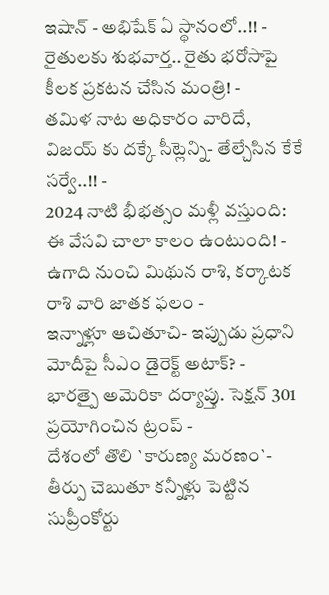ఇషాన్ - అభిషేక్ ఏ స్థానంలో..!! -
రైతులకు శుభవార్త.. రైతు భరోసాపై కీలక ప్రకటన చేసిన మంత్రి! -
తమిళ నాట అధికారం వారిదే, విజయ్ కు దక్కే సీట్లెన్ని- తేల్చేసిన కేకే సర్వే..!! -
2024 నాటి భీభత్సం మళ్లీ వస్తుంది: ఈ వేసవి చాలా కాలం ఉంటుంది! -
ఉగాది నుంచి మిథున రాశి, కర్కాటక రాశి వారి జాతక ఫలం -
ఇన్నాళ్లూ ఆచితూచి- ఇప్పుడు ప్రధాని మోదీపై సీఎం డైరెక్ట్ అటాక్? -
భారత్పై అమెరికా దర్యాప్తు. సెక్షన్ 301 ప్రయోగించిన ట్రంప్ -
దేశంలో తొలి `కారుణ్య మరణం`- తీర్పు చెబుతూ కన్నీళ్లు పెట్టిన సుప్రీంకోర్టు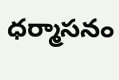ధర్మాసనం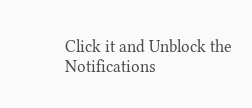Click it and Unblock the Notifications